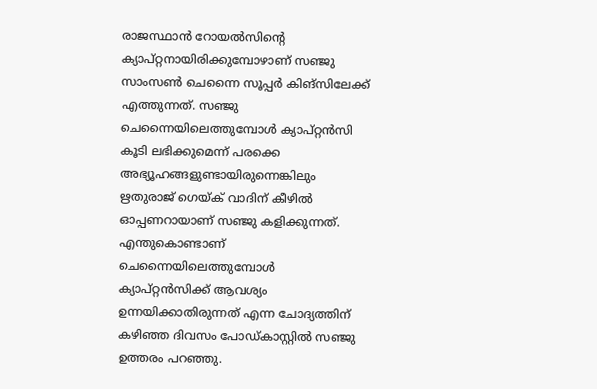രാജസ്ഥാന്‍ റോയല്‍സിന്‍റെ ക്യാപ്റ്റനായിരിക്കുമ്പോഴാണ് സഞ്ജു സാംസണ്‍ ചെന്നൈ സൂപ്പര്‍ കിങ്സിലേക്ക് എത്തുന്നത്. സഞ്ജു ചെന്നൈയിലെത്തുമ്പോള്‍ ക്യാപ്റ്റന്‍സി കൂടി ലഭിക്കുമെന്ന് പരക്കെ അഭ്യൂഹങ്ങളുണ്ടായിരുന്നെങ്കിലും ഋതുരാജ് ഗെയ്‍ക് വാദിന് കീഴില്‍ ഓപ്പണറായാണ് സഞ്ജു കളിക്കുന്നത്. എന്തുകൊണ്ടാണ് ചെന്നൈയിലെത്തുമ്പോള്‍ ക്യാപ്റ്റന്‍സിക്ക് ആവശ്യം ഉന്നയിക്കാതിരുന്നത് എന്ന ചോദ്യത്തിന് കഴിഞ്ഞ ദിവസം പോഡ്കാസ്റ്റില്‍ സഞ്ജു ഉത്തരം പറഞ്ഞു.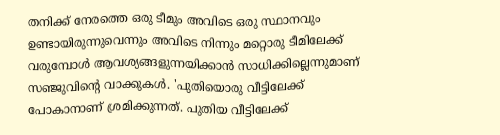തനിക്ക് നേരത്തെ ഒരു ടീമും അവിടെ ഒരു സ്ഥാനവും ഉണ്ടായിരുന്നുവെന്നും അവിടെ നിന്നും മറ്റൊരു ടീമിലേക്ക് വരുമ്പോള്‍ ആവശ്യങ്ങളുന്നയിക്കാന്‍ സാധിക്കില്ലെന്നുമാണ് സഞ്ജുവിന്‍റെ വാക്കുകള്‍. 'പുതിയൊരു വീട്ടിലേക്ക് പോകാനാണ് ശ്രമിക്കുന്നത്. പുതിയ വീട്ടിലേക്ക്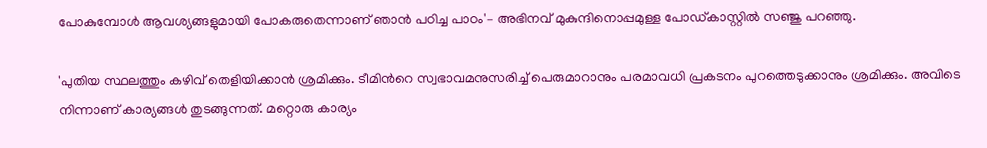പോകുമ്പോള്‍ ആവശ്യങ്ങളുമായി പോകരുതെന്നാണ് ഞാന്‍ പഠിച്ച പാഠം'– അഭിനവ് മുകുന്ദിനൊപ്പമുള്ള പോഡ്കാസ്റ്റില്‍ സഞ്ജു പറഞ്ഞു.

'പുതിയ സ്ഥലത്തും കഴിവ് തെളിയിക്കാന്‍ ശ്രമിക്കും. ടീമിന്‍റെ സ്വഭാവമനുസരിച്ച് പെരുമാറാനും പരമാവധി പ്രകടനം പുറത്തെടുക്കാനും ശ്രമിക്കും. അവിടെ നിന്നാണ് കാര്യങ്ങള്‍ തുടങ്ങുന്നത്. മറ്റൊരു കാര്യം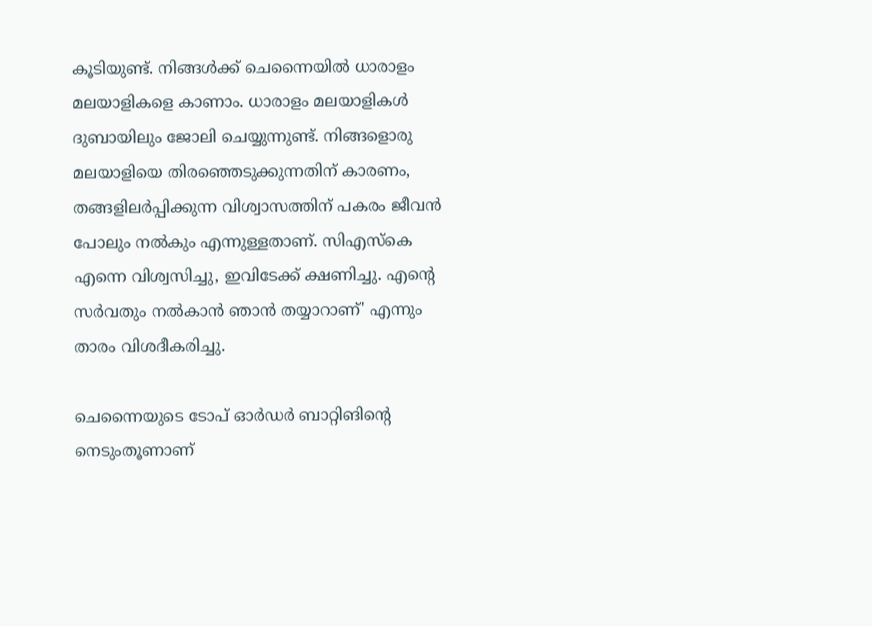കൂടിയുണ്ട്. നിങ്ങള്‍ക്ക് ചെന്നൈയില്‍ ധാരാളം മലയാളികളെ കാണാം. ധാരാളം മലയാളികള്‍ ദുബായിലും ജോലി ചെയ്യുന്നുണ്ട്. നിങ്ങളൊരു മലയാളിയെ തിരഞ്ഞെടുക്കുന്നതിന് കാരണം, തങ്ങളിലര്‍പ്പിക്കുന്ന വിശ്വാസത്തിന് പകരം ജീവന്‍ പോലും നല്‍കും എന്നുള്ളതാണ്. സിഎസ്കെ എന്നെ വിശ്വസിച്ചു, ഇവിടേക്ക് ക്ഷണിച്ചു. എന്‍റെ സര്‍വതും നല്‍കാന്‍ ഞാന്‍ തയ്യാറാണ്' എന്നും താരം വിശദീകരിച്ചു.

ചെന്നൈയുടെ ടോപ് ഓര്‍‍ഡര്‍ ബാറ്റിങിന്‍റെ നെടുംതൂണാണ്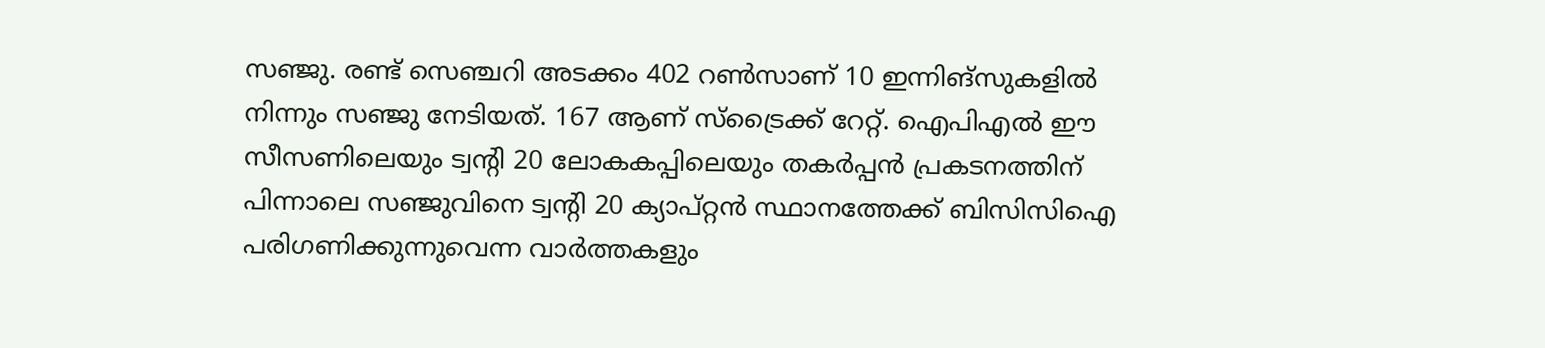സഞ്ജു. രണ്ട് സെഞ്ചറി അടക്കം 402 റണ്‍സാണ് 10 ഇന്നിങ്സുകളില്‍ നിന്നും സഞ്ജു നേടിയത്. 167 ആണ് സ്ട്രൈക്ക് റേറ്റ്. ഐപിഎല്‍ ഈ സീസണിലെയും ട്വന്‍റി 20 ലോകകപ്പിലെയും തകര്‍പ്പന്‍ പ്രകടനത്തിന് പിന്നാലെ സഞ്ജുവിനെ ട്വന്‍റി 20 ക്യാപ്റ്റന്‍ സ്ഥാനത്തേക്ക് ബിസിസിഐ പരിഗണിക്കുന്നുവെന്ന വാര്‍ത്തകളും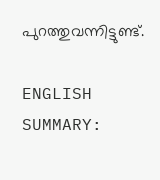പുറത്തുവന്നിട്ടുണ്ട്.

ENGLISH SUMMARY: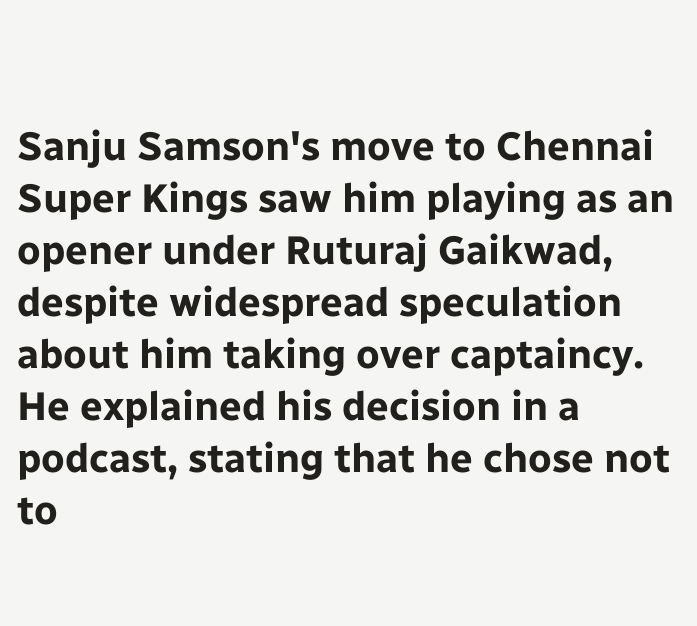Sanju Samson's move to Chennai Super Kings saw him playing as an opener under Ruturaj Gaikwad, despite widespread speculation about him taking over captaincy. He explained his decision in a podcast, stating that he chose not to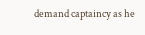demand captaincy as he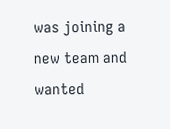was joining a new team and wanted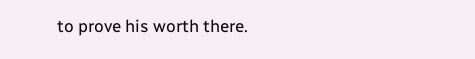to prove his worth there.